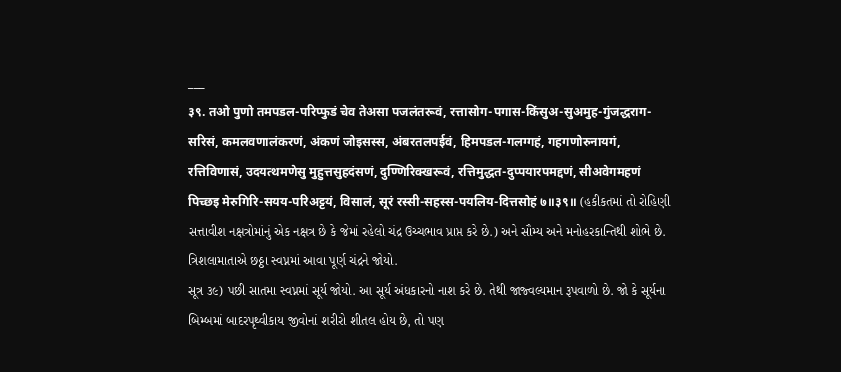___
३९. तओ पुणो तमपडल-परिप्फुडं चेव तेअसा पजलंतरूवं, रत्तासोग-पगास-किंसुअ-सुअमुह-गुंजद्धराग-सरिसं, कमलवणालंकरणं, अंकणं जोइसस्स, अंबरतलपईवं, हिमपडल-गलग्गहं, गहगणोरुनायगं, रत्तिविणासं, उदयत्थमणेसु मुहुत्तसुहदंसणं, दुण्णिरिक्खरूवं, रत्तिमुद्धत-दुप्पयारपमद्दणं, सीअवेगमहणं पिच्छइ मेरुगिरि-सयय-परिअट्टयं, विसालं, सूरं रस्सी-सहस्स-पयलिय-दित्तसोहं ७॥३९॥ (હકીકતમાં તો રોહિણી સત્તાવીશ નક્ષત્રોમાંનું એક નક્ષત્ર છે કે જેમાં રહેલો ચંદ્ર ઉચ્ચભાવ પ્રાપ્ત કરે છે.) અને સૌમ્ય અને મનોહરકાન્તિથી શોભે છે. ત્રિશલામાતાએ છઠ્ઠા સ્વપ્નમાં આવા પૂર્ણ ચંદ્રને જોયો.
સૂત્ર ૩૯) પછી સાતમા સ્વપ્નમાં સૂર્ય જોયો. આ સૂર્ય અંધકારનો નાશ કરે છે. તેથી જાજ્વલ્યમાન રૂપવાળો છે. જો કે સૂર્યના બિમ્બમાં બાદરપૃથ્વીકાય જીવોનાં શરીરો શીતલ હોય છે, તો પણ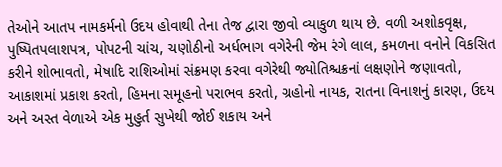તેઓને આતપ નામકર્મનો ઉદય હોવાથી તેના તેજ દ્વારા જીવો વ્યાકુળ થાય છે. વળી અશોકવૃક્ષ, પુષ્પિતપલાશપત્ર, પોપટની ચાંચ, ચણોઠીનો અર્ધભાગ વગેરેની જેમ રંગે લાલ, કમળના વનોને વિકસિત કરીને શોભાવતો, મેષાદિ રાશિઓમાં સંક્રમણ કરવા વગેરેથી જ્યોતિશ્ચક્રનાં લક્ષણોને જણાવતો, આકાશમાં પ્રકાશ કરતો, હિમના સમૂહનો પરાભવ કરતો, ગ્રહોનો નાયક, રાતના વિનાશનું કારણ, ઉદય અને અસ્ત વેળાએ એક મુહુર્ત સુખેથી જોઈ શકાય અને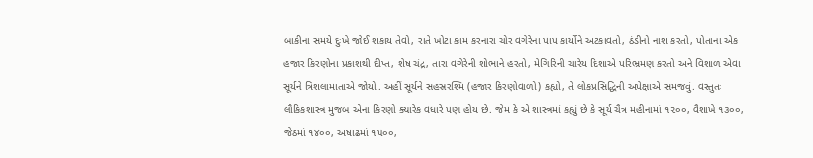બાકીના સમયે દુઃખે જોઈ શકાય તેવો, રાતે ખોટા કામ કરનારા ચોર વગેરેના પાપ કાર્યોને અટકાવતો, ઠંડીનો નાશ કરતો, પોતાના એક હજાર કિરણોના પ્રકાશથી દીપ્ત, શેષ ચંદ્ર, તારા વગેરેની શોભાને હરતો, મેગિરિની ચારેય દિશાએ પરિભ્રમણ કરતો અને વિશાળ એવા સૂર્યને ત્રિશલામાતાએ જોયો. અહીં સૂર્યને સહસ્રરશ્મિ (હજાર કિરણોવાળો) કહ્યો, તે લોકપ્રસિદ્ધિની અપેક્ષાએ સમજવું. વસ્તુતઃ લૌકિકશાસ્ત્ર મુજબ એના કિરણો ક્યારેક વધારે પણ હોય છે. જેમ કે એ શાસ્ત્રમાં કહ્યું છે કે સૂર્ય ચૈત્ર મહીનામાં ૧૨૦૦, વૈશાખે ૧૩૦૦, જેઠમાં ૧૪૦૦, અષાઢમાં ૧૫૦૦,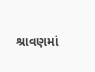શ્રાવણમાં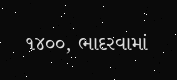૧૪૦૦, ભાદરવામાં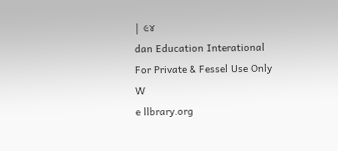| ૯૪
dan Education Interational
For Private & Fessel Use Only
W
e llbrary.org